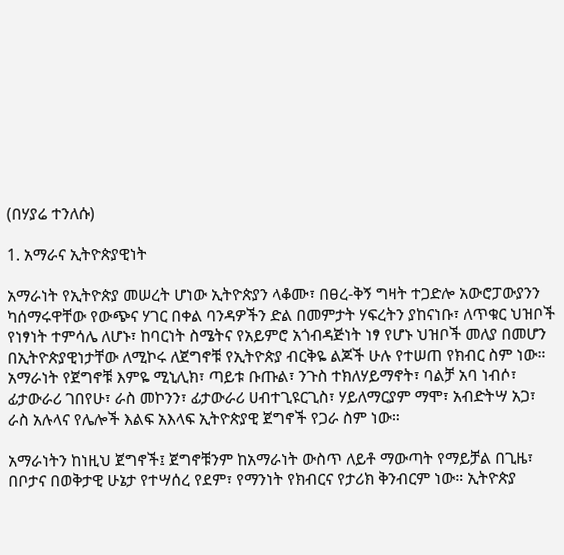(በሃያሬ ተንለሱ)

1. አማራና ኢትዮጵያዊነት

አማራነት የኢትዮጵያ መሠረት ሆነው ኢትዮጵያን ላቆሙ፣ በፀረ-ቅኝ ግዛት ተጋድሎ አውሮፓውያንን ካሰማሩዋቸው የውጭና ሃገር በቀል ባንዳዎችን ድል በመምታት ሃፍረትን ያከናነቡ፣ ለጥቁር ህዝቦች የነፃነት ተምሳሌ ለሆኑ፣ ከባርነት ስሜትና የአይምሮ አጎብዳጅነት ነፃ የሆኑ ህዝቦች መለያ በመሆን በኢትዮጵያዊነታቸው ለሚኮሩ ለጀግኖቹ የኢትዮጵያ ብርቅዬ ልጆች ሁሉ የተሠጠ የክብር ስም ነው። አማራነት የጀግኖቹ እምዬ ሚኒሊክ፣ ጣይቱ ቡጡል፣ ንጉስ ተክለሃይማኖት፣ ባልቻ አባ ነብሶ፣ ፊታውራሪ ገበየሁ፣ ራስ መኮንን፣ ፊታውራሪ ሀብተጊዩርጊስ፣ ሃይለማርያም ማሞ፣ አብድትሣ አጋ፣ ራስ አሉላና የሌሎች እልፍ አእላፍ ኢትዮጵያዊ ጀግኖች የጋራ ስም ነው።

አማራነትን ከነዚህ ጀግኖች፤ ጀግኖቹንም ከአማራነት ውስጥ ለይቶ ማውጣት የማይቻል በጊዜ፣ በቦታና በወቅታዊ ሁኔታ የተሣሰረ የደም፣ የማንነት የክብርና የታሪክ ቅንብርም ነው። ኢትዮጵያ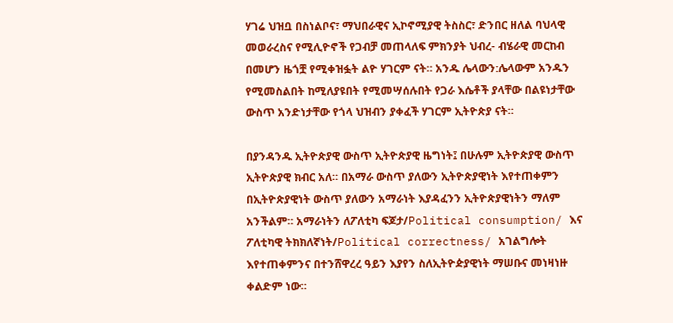ሃገሬ ህዝቧ በስነልቦና፣ ማህበራዊና ኢኮኖሚያዊ ትስስር፣ ድንበር ዘለል ባህላዊ መወራረስና የሚሊዮኖች የጋብቻ መጠላለፍ ምክንያት ህብረ- ብሄራዊ መርከብ በመሆን ዜጎቿ የሚቀዝፏት ልዮ ሃገርም ናት። አንዱ ሌላውን:ሌላውም አንዱን የሚመስልበት ከሚለያዩበት የሚመሣሰሉበት የጋራ እሴቶች ያላቸው በልዩነታቸው ውስጥ አንድነታቸው የጎላ ህዝብን ያቀፈች ሃገርም ኢትዮጵያ ናት።

በያንዳንዱ ኢትዮጵያዊ ውስጥ ኢትዮጵያዊ ዜግነት፤ በሁሉም ኢትዮጵያዊ ውስጥ ኢትዮጵያዊ ክብር አለ። በአማራ ውስጥ ያለውን ኢትዮጵያዊነት እየተጠቀምን በኢትዮጵያዊነት ውስጥ ያለውን አማራነት እያዳፈንን ኢትዮጵያዊነትን ማለም አንችልም። አማራነትን ለፖለቲካ ፍጆታ/Political consumption/ እና ፖለቲካዊ ትክክለኛነት/Political correctness/ አገልግሎት እየተጠቀምንና በተንሸዋረረ ዓይን እያየን ስለኢትዮዽያዊነት ማሠቡና መነዛነዙ ቀልድም ነው።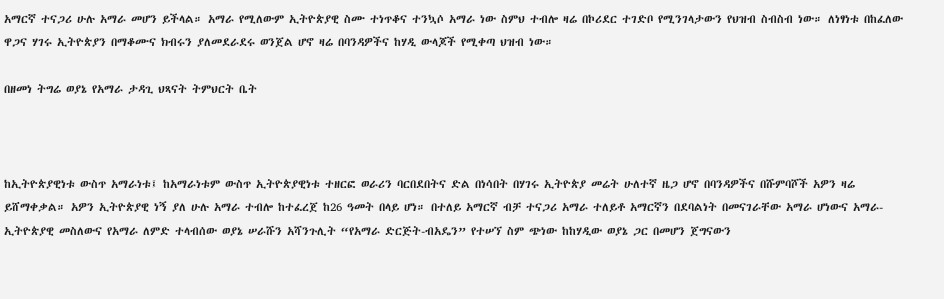አማርኛ ተናጋሪ ሁሉ አማራ መሆን ይችላል። አማራ የሚለውም ኢትዮጵያዊ ስሙ ተነጥቆና ተንኳሶ አማራ ነው ስምህ ተብሎ ዛሬ በኮሪደር ተገድቦ የሚንገላታውን የህዝብ ስብስብ ነው። ለነፃነቱ በከፈለው ዋጋና ሃገሩ ኢትዮጵያን በማቆሙና ክብሩን ያለመደራደሩ ወንጀል ሆኖ ዛሬ በባንዳዎችና ከሃዲ ውላጆች የሚቀጣ ህዝብ ነው።

በዘመነ ትግሬ ወያኔ የአማራ ታዳጊ ህጻናት ትምህርት ቤት



ከኢትዮጵያዊነቱ ውስጥ አማራነቱ፤ ከአማራነቱም ውስጥ ኢትዮጵያዊነቱ ተዘርፎ ወራሪን ባርበደበትና ድል በነሳበት በሃገሩ ኢትዮጵያ መሬት ሁለተኛ ዜጋ ሆኖ በባንዳዎችና በሹምባሾች አዎን ዛሬ ይሸማቀቃል። አዎን ኢትዮጵያዊ ነኝ ያለ ሁሉ አማራ ተብሎ ከተፈረጀ ከ26 ዓመት በላይ ሆነ። በተለይ አማርኛ ብቻ ተናጋሪ አማራ ተለይቶ አማርኛን በደባልነት በመናገራቸው አማራ ሆነውና አማራ-ኢትዮጵያዊ መስለውና የአማራ ለምድ ተላብሰው ወያኔ ሠራሹን አሻንጉሊት “የአማራ ድርጅት-ብአዴን” የተሠኘ ስም ጭነው ከከሃዲው ወያኔ ጋር በመሆን ጀግናውን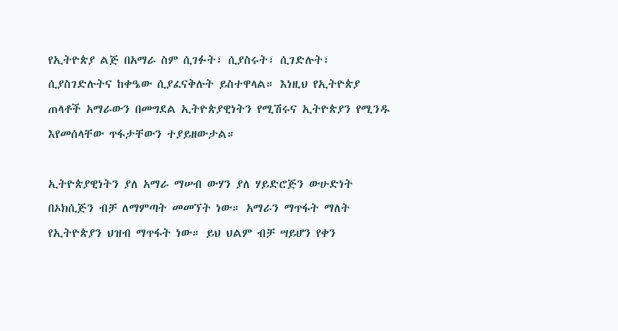የኢትዮጵያ ልጅ በአማራ ስም ሲገፉት፣ ሲያስሩት፣ ሲገድሉት፣ ሲያስገድሉትና ከቀዔው ሲያፈናቅሉት ይስተዋላል። እነዚህ የኢትዮጵያ ጠላቶች አማራውን በመግደል ኢትዮጵያዊነትን የሚሽሩና ኢትዮጵያን የሚንዱ እየመሰላቸው ጥፋታቸውን ተያይዘውታል።

ኢትዮጵያዊነትን ያለ አማራ ማሠብ ውሃን ያለ ሃይድሮጅን ውሁድነት በኦክሲጅን ብቻ ለማምጣት መመኘት ነው። አማራን ማጥፋት ማለት የኢትዮጵያን ህዝብ ማጥፋት ነው። ይህ ህልም ብቻ ሣይሆን የቀን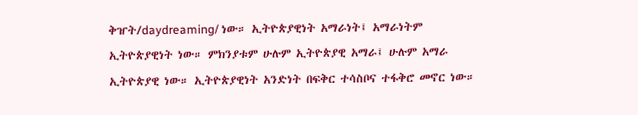ቅዠት/daydreaming/ ነው። ኢትዮጵያዊነት አማራነት፤ አማራነትም ኢትዮጵያዊነት ነው። ምክንያቱም ሁሉም ኢትዮጵያዊ አማራ፤ ሁሉም አማራ ኢትዮጵያዊ ነው። ኢትዮጵያዊነት አንድነት በፍቅር ተሳስቦና ተፋቅሮ መኖር ነው።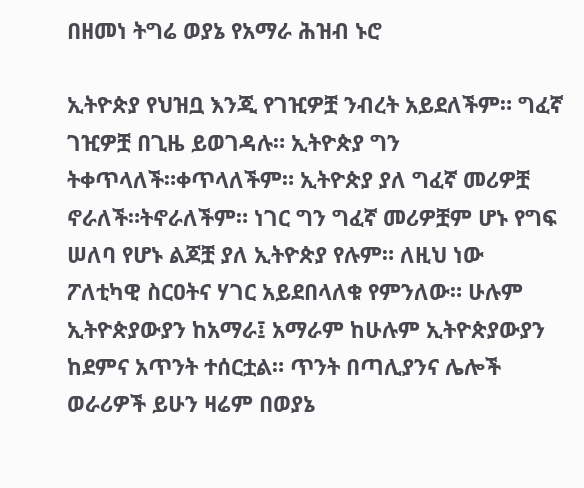በዘመነ ትግሬ ወያኔ የአማራ ሕዝብ ኑሮ

ኢትዮጵያ የህዝቧ እንጂ የገዢዎቿ ንብረት አይደለችም። ግፈኛ ገዢዎቿ በጊዜ ይወገዳሉ። ኢትዮጵያ ግን ትቀጥላለች።ቀጥላለችም። ኢትዮጵያ ያለ ግፈኛ መሪዎቿ ኖራለች።ትኖራለችም። ነገር ግን ግፈኛ መሪዎቿም ሆኑ የግፍ ሠለባ የሆኑ ልጆቿ ያለ ኢትዮጵያ የሉም። ለዚህ ነው ፖለቲካዊ ስርዐትና ሃገር አይደበላለቁ የምንለው። ሁሉም ኢትዮጵያውያን ከአማራ፤ አማራም ከሁሉም ኢትዮጵያውያን ከደምና አጥንት ተሰርቷል። ጥንት በጣሊያንና ሌሎች ወራሪዎች ይሁን ዛሬም በወያኔ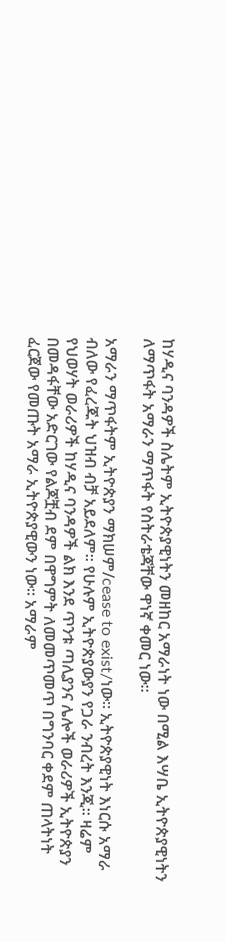ከሃዲና ባንዳዎች ስሌትም ኢትዮጵያዊነትን መዘከር አማራነት ነው በሚል እሣቤ ኢትዮጵያዊነትን ለማጥፋት አማራን ማጥፋት የስትራቴጃቸው ዋነኛ ቀመር ነው።

አማራን ማጥፋትም ኢትዮጵያን ማክሠም/cease to exist/ነው። ኢትዮጵያዊነት እነርሱ አማራ ብለው የፈረጁት ህዝብ ብቻ አይደለም። የሁሉም ኢትዮጵያውያን የጋራ ንብረት እንጂ። ዛሬም የህወሃት ወራሪዎች ከሃዲና ባንዳዎች ልክ እንደ ጥንቱ ጣሊያንና ሌሎች ወራሪዎች ኢትዮጵያን በመዳፋቸው አድርገው የልጆቿብ ደም በዋግምት ለመመጥመጥ በግንባር ቀደም ጠላትነት ፈርጀው የመጡት አማራ ኢትዮጵያዊውን ነው። አማራም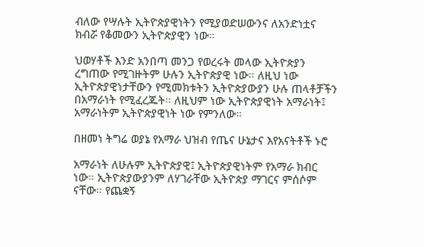ብለው የሣሉት ኢትዮጵያዊነትን የሚያወድሠውንና ለአንድነቷና ክብሯ የቆመውን ኢትዮጵያዊን ነው።

ህወሃቶች እንድ አንበጣ መንጋ የወረሩት መላው ኢትዮጵያን ረግጠው የሚገዙትም ሁሉን ኢትዮጵያዊ ነው። ለዚህ ነው ኢትዮጵያዊነታቸውን የሚመክቱትን ኢትዮጵያውያን ሁሉ ጠላቶቻችን በአማራነት የሚፈረጁት። ለዚህም ነው ኢትዮጵያዊነት አማራነት፤ አማራነትም ኢትዮጵያዊነት ነው የምንለው።

በዘመነ ትግሬ ወያኔ የአማራ ህዝብ የጤና ሁኔታና እየአናትቶች ኑሮ

አማራነት ለሁሉም ኢትዮጵያዊ፤ ኢትዮጵያዊነትም የአማራ ክብር ነው። ኢትዮጵያውያንም ለሃገራቸው ኢትዮጵያ ማገርና ምሰሶም ናቸው። የጨቋኝ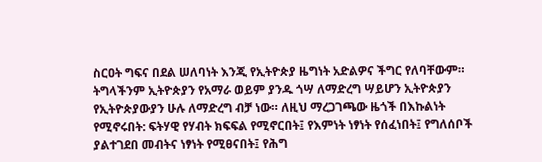ስርዐት ግፍና በደል ሠለባነት እንጂ የኢትዮጵያ ዜግነት አድልዎና ችግር የለባቸውም። ትግላችንም ኢትዮጵያን የአማራ ወይም ያንዱ ጎሣ ለማድረግ ሣይሆን ኢትዮጵያን የኢትዮጵያውያን ሁሉ ለማድረግ ብቻ ነው። ለዚህ ማረጋገጫው ዜጎች በእኩልነት የሚኖሩበት: ፍትሃዊ የሃብት ክፍፍል የሚኖርበት፤ የእምነት ነፃነት የሰፈነበት፤ የግለሰቦች ያልተገደበ መብትና ነፃነት የሚፀናበት፤ የሕግ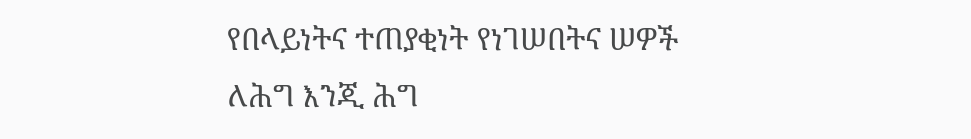የበላይነትና ተጠያቂነት የነገሠበትና ሠዎች ለሕግ እንጂ ሕግ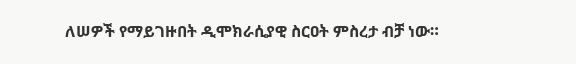ለሠዎች የማይገዙበት ዲሞክራሲያዊ ስርዐት ምስረታ ብቻ ነው።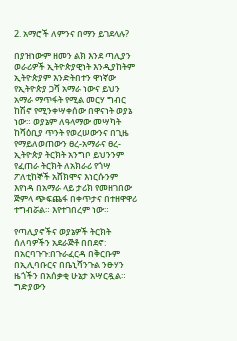2. አማሮች ለምንና በማን ይገደላሉ?

በያዝነውም ዘመን ልክ እንደ ጣሊያን ወራሪዎች ኢትዮጵያዊነት እንዲያከትም ኢትዮጵያም እንድትበተን ዋነኛው የኢትዮጵያ ጋሻ አማራ ነውና ይህን አማራ ማጥፋት የሚል መርሃ ግብር ከሽኖ የሚንቀሣቀሰው በዋናነት ወያኔ ነው። ወያኔም ለዓላማው መሣካት ከሻዕቢያ ጥንት የወረሠውንና በጊዜ የማይለወጠውን ፀረ-አማራና ፀረ-ኢትዮጵያ ትርክት አንግቦ ይህንንም የፈጠራ ትርክት ለአክራሪ የጎሣ ፖለቲከኞች አሸክሞና እነርሱንም እየነዳ በአማራ ላይ ታሪክ የመዘገበው ጅምላ ጭፍጨፋ በቀጥታና በተዘዋዋሪ ተግብሯል። እየተገበረም ነው።

የጣሊያኖችና ወያኔዎች ትርክት ሰለባዎችን አደራጅቶ በበደኖ: በአርባጉጉ:በጉራፈርዳ በቅርቡም በኢሊባቡርና በቤኒሻንጉል ንፁሃን ዜጎችን በአሰቃቂ ሁኔታ አሣርዷል። ግድያውን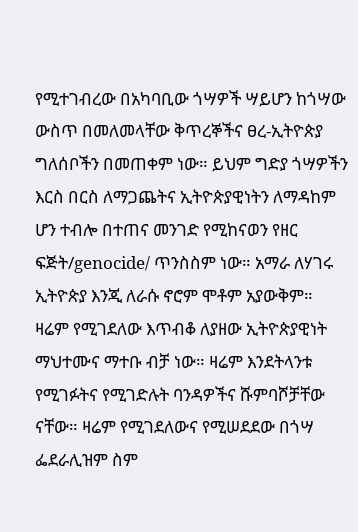የሚተገብረው በአካባቢው ጎሣዎች ሣይሆን ከጎሣው ውስጥ በመለመላቸው ቅጥረኞችና ፀረ-ኢትዮጵያ ግለሰቦችን በመጠቀም ነው። ይህም ግድያ ጎሣዎችን እርስ በርስ ለማጋጨትና ኢትዮጵያዊነትን ለማዳከም ሆን ተብሎ በተጠና መንገድ የሚከናወን የዘር ፍጅት/genocide/ ጥንስስም ነው። አማራ ለሃገሩ ኢትዮጵያ እንጂ ለራሱ ኖሮም ሞቶም አያውቅም። ዛሬም የሚገደለው እጥብቆ ለያዘው ኢትዮጵያዊነት ማህተሙና ማተቡ ብቻ ነው። ዛሬም እንደትላንቱ የሚገፉትና የሚገድሉት ባንዳዎችና ሹምባሾቻቸው ናቸው። ዛሬም የሚገደለውና የሚሠደደው በጎሣ ፌደራሊዝም ስም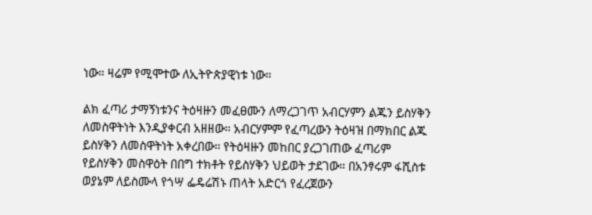ነው። ዛሬም የሚሞተው ለኢትዮጵያዊነቱ ነው።

ልክ ፈጣሪ ታማኝነቱንና ትዕዛዙን መፈፀሙን ለማረጋገጥ አብርሃምን ልጁን ይስሃቅን ለመስዋትነት እንዲያቀርብ አዘዘው። አብርሃምም የፈጣረውን ትዕዛዝ በማክበር ልጁ ይስሃቅን ለመስዋትነት አቀረበው። የትዕዛዙን መከበር ያረጋገጠው ፈጣሪም የይስሃቅን መስዋዕት በበግ ተክቶት የይስሃቅን ህይወት ታደገው። በአንፃሩም ፋሺስቱ ወያኔም ለይስሙላ የጎሣ ፌዴሬሽኑ ጠላት አድርጎ የፈረጀውን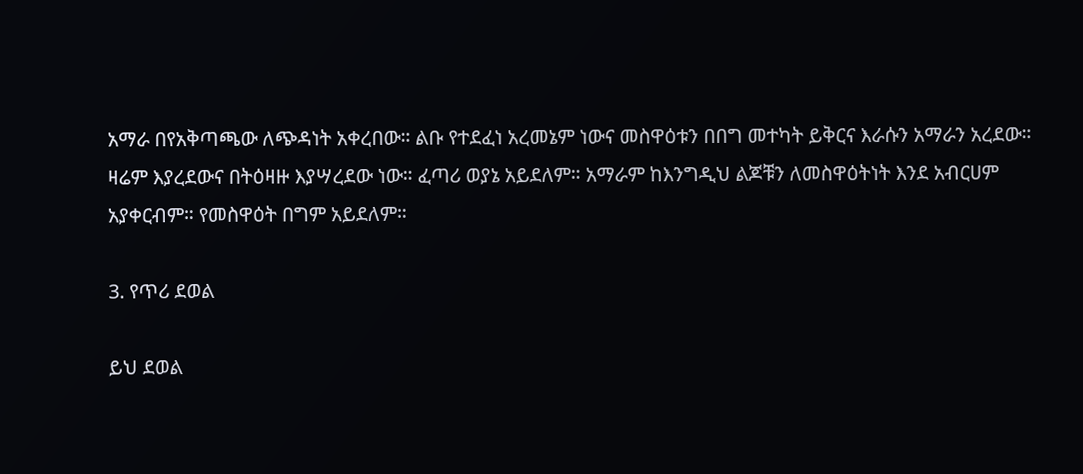አማራ በየአቅጣጫው ለጭዳነት አቀረበው። ልቡ የተደፈነ አረመኔም ነውና መስዋዕቱን በበግ መተካት ይቅርና እራሱን አማራን አረደው። ዛሬም እያረደውና በትዕዛዙ እያሣረደው ነው። ፈጣሪ ወያኔ አይደለም። አማራም ከእንግዲህ ልጆቹን ለመስዋዕትነት እንደ አብርሀም አያቀርብም። የመስዋዕት በግም አይደለም።

3. የጥሪ ደወል

ይህ ደወል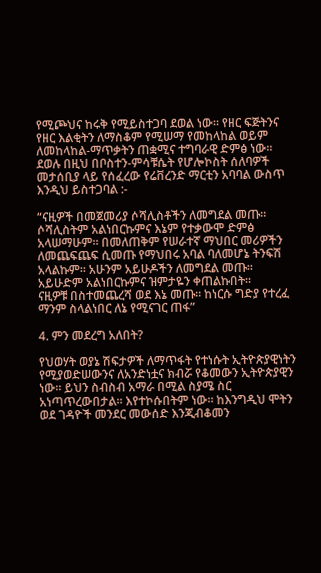የሚጮህና ከሩቅ የሚይስተጋባ ደወል ነው። የዘር ፍጅትንና የዘር እልቂትን ለማስቆም የሚሠማ የመከላከል ወይም ለመከላከል-ማጥቃትን ጠቋሚና ተግባራዊ ድምፅ ነው። ደወሉ በዚህ በቦስተን-ምሳቹሴት የሆሎኮስት ሰለባዎች መታሰቢያ ላይ የሰፈረው የሬቨረንድ ማርቲን አባባል ውስጥ እንዲህ ይስተጋባል :-

“ናዚዎች በመጀመሪያ ሶሻሊስቶችን ለመግደል መጡ። ሶሻሊስትም አልነበርኩምና እኔም የተቃውሞ ድምፅ አላሠማሁም። በመለጠቅም የሠራተኛ ማህበር መሪዎችን ለመጨፍጨፍ ሲመጡ የማህበሩ አባል ባለመሆኔ ትንፍሽ አላልኩም። አሁንም አይሁዶችን ለመግደል መጡ። አይሁድም አልነበርኩምና ዝምታዬን ቀጠልኩበት።
ናዚዎቹ በስተመጨረሻ ወደ እኔ መጡ። ከነርሱ ግድያ የተረፈ ማንም ስላልነበር ለኔ የሚናገር ጠፋ”

4. ምን መደረግ አለበት?

የህወሃት ወያኔ ሽፍታዎች ለማጥፋት የተነሱት ኢትዮጵያዊነትን የሚያወድሠውንና ለአንድነቷና ክብሯ የቆመውን ኢትዮጵያዊን ነው። ይህን ስብስብ አማራ በሚል ስያሜ ስር አነጣጥረውበታል። እየተኮሱበትም ነው። ከእንግዲህ ሞትን ወደ ገዳዮች መንደር መውሰድ እንጂብቆመን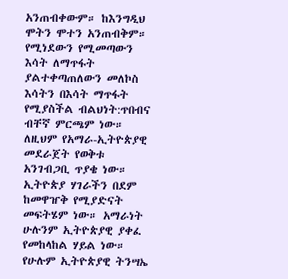አንጠብቀውም። ከእንግዲህ ሞትን ሞተን አንጠብቅም። የሚነደውን የሚመጣውን እሳት ለማጥፋት ያልተቀጣጠለውን መለኮስ እሳትን በእሳት ማጥፋት የሚያስችል ብልህነት:ጥበብና ብቸኛ ምርጫም ነው። ለዚህም የአማራ-ኢትዮጵያዊ መደራጀት የወቅቱ አንገብጋቢ ጥያቄ ነው። ኢትዮጵያ ሃገራችን በደም ከመዋዠቅ የሚያድናት መፍትሄም ነው። አማራነት ሁሉንም ኢትዮጵያዊ ያቀፈ የመከላከል ሃይል ነው። የሁሉም ኢትዮጵያዊ ትንሣኤ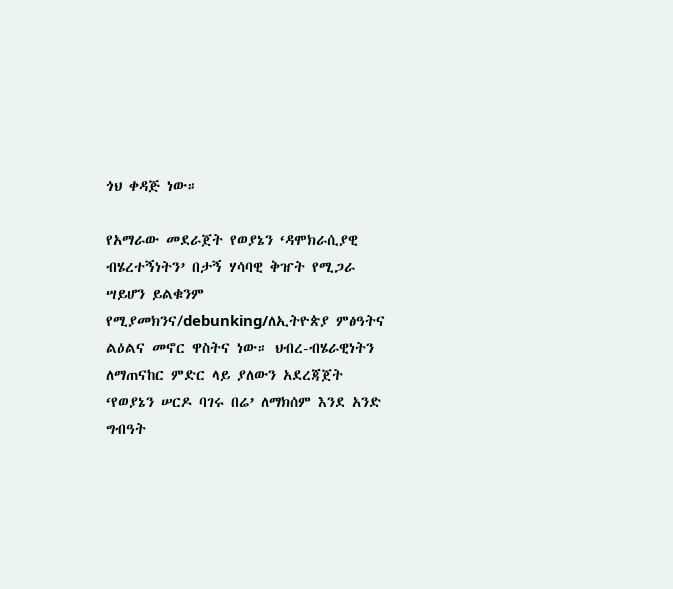ጎህ ቀዳጅ ነው።

የአማራው መደራጀት የወያኔን ‘ዳሞክራሲያዊ ብሄረተኝነትን’ በታኝ ሃሳባዊ ቅዠት የሚጋራ ሣይሆን ይልቁንም የሚያመክንና/debunking/ለኢትዮጵያ ምፅዓትና ልዕልና መኖር ዋስትና ነው። ህብረ-ብሄራዊነትን ለማጠናከር ምድር ላይ ያለውን አደረጃጀት ‘የወያኔን ሠርዶ ባገሩ በሬ’ ለማክሰም እንደ አንድ ግብዓት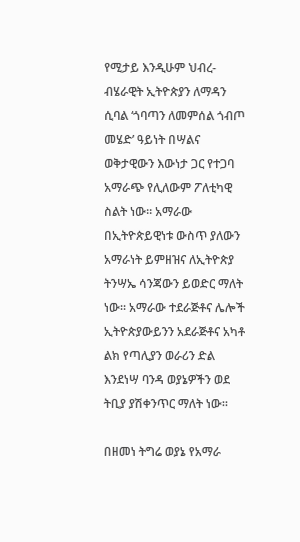የሚታይ እንዲሁም ህብረ-ብሄራዊት ኢትዮጵያን ለማዳን ሲባል ‘ጎባጣን ለመምሰል ጎብጦ መሄድ’ ዓይነት በሣልና ወቅታዊውን እውነታ ጋር የተጋባ አማራጭ የሊለውም ፖለቲካዊ ስልት ነው። አማራው በኢትዮጵይዊነቱ ውስጥ ያለውን አማራነት ይምዘዝና ለኢትዮጵያ ትንሣኤ ሳንጃውን ይወድር ማለት ነው። አማራው ተደራጅቶና ሌሎች ኢትዮጵያውይንን አደራጅቶና አካቶ ልክ የጣሊያን ወራሪን ድል እንደነሣ ባንዳ ወያኔዎችን ወደ ትቢያ ያሽቀንጥር ማለት ነው።

በዘመነ ትግሬ ወያኔ የአማራ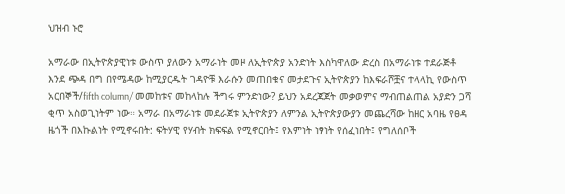ህዝብ ኑሮ

አማራው በኢትዮጵያዊነቱ ውስጥ ያለውን አማራነት መዞ ለኢትዮጵያ አንድነት እስካዋለው ድረስ በአማራነቱ ተደራጅቶ እንደ ጭዳ በግ በየሜዳው ከሚያርዱት ገዳዮቹ እራሱን መጠበቁና መታደጉና ኢትዮጵያን ከእፍራሾቿና ተላላኪ የውስጥ አርበኞች/fifth column/ መመከቱና መከላከሉ ችግሩ ምንድነው? ይህን አደረጃጀት መቃወምና ማብጠልጠል አያድን ጋሻ ቂጥ አስወጊነትም ነው። አማራ በአማራነቱ መደራጀቱ ኢትዮጵያን ለምንል ኢትዮጵያውያን መጨረሻው ከዘር አባዜ የፀዳ ዜጎች በእኩልነት የሚኖሩበት: ፍትሃዊ የሃብት ክፍፍል የሚኖርበት፤ የእምነት ነፃነት የሰፈነበት፤ የግለሰቦች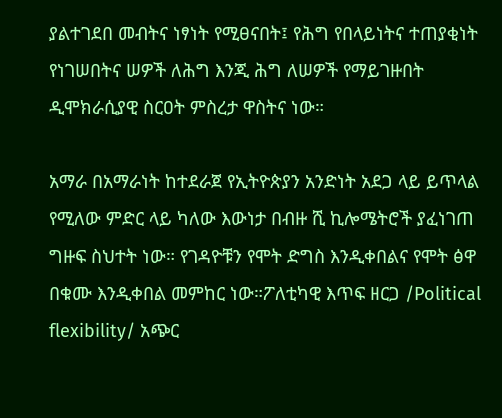ያልተገደበ መብትና ነፃነት የሚፀናበት፤ የሕግ የበላይነትና ተጠያቂነት የነገሠበትና ሠዎች ለሕግ እንጂ ሕግ ለሠዎች የማይገዙበት ዲሞክራሲያዊ ስርዐት ምስረታ ዋስትና ነው።

አማራ በአማራነት ከተደራጀ የኢትዮጵያን አንድነት አደጋ ላይ ይጥላል የሚለው ምድር ላይ ካለው እውነታ በብዙ ሺ ኪሎሜትሮች ያፈነገጠ ግዙፍ ስህተት ነው። የገዳዮቹን የሞት ድግስ እንዲቀበልና የሞት ፅዋ በቁሙ እንዲቀበል መምከር ነው።ፖለቲካዊ እጥፍ ዘርጋ /Political flexibility/ አጭር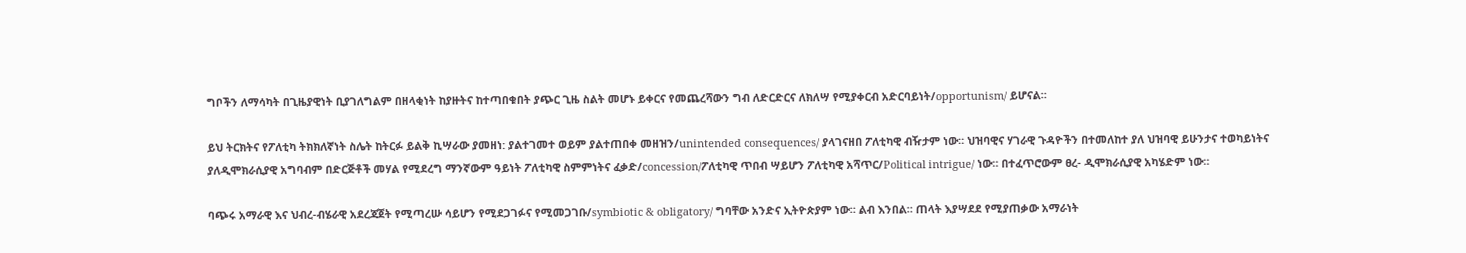ግቦችን ለማሳካት በጊዜያዊነት ቢያገለግልም በዘላቂነት ከያዙትና ከተጣበቁበት ያጭር ጊዜ ስልት መሆኑ ይቀርና የመጨረሻውን ግብ ለድርድርና ለክለሣ የሚያቀርብ አድርባይነት/opportunism/ ይሆናል።

ይህ ትርክትና የፖለቲካ ትክክለኛነት ስሌት ከትርፉ ይልቅ ኪሣራው ያመዘነ: ያልተገመተ ወይም ያልተጠበቀ መዘዝን/unintended consequences/ ያላገናዘበ ፖለቲካዊ ብዥታም ነው። ህዝባዊና ሃገራዊ ጉዳዮችን በተመለከተ ያለ ህዝባዊ ይሁንታና ተወካይነትና ያለዲሞክራሲያዊ አግባብም በድርጅቶች መሃል የሚደረግ ማንኛውም ዓይነት ፖለቲካዊ ስምምነትና ፈቃድ/concession/ፖለቲካዊ ጥበብ ሣይሆን ፖለቲካዊ አሻጥር/Political intrigue/ ነው። በተፈጥሮውም ፀረ- ዲሞክራሲያዊ አካሄድም ነው።

ባጭሩ አማራዊ እና ህብረ-ብሄራዊ አደረጃጀት የሚጣረሡ ሳይሆን የሚደጋገፉና የሚመጋገቡ/symbiotic & obligatory/ ግባቸው አንድና ኢትዮጵያም ነው። ልብ እንበል። ጠላት እያሣደደ የሚያጠቃው አማራነት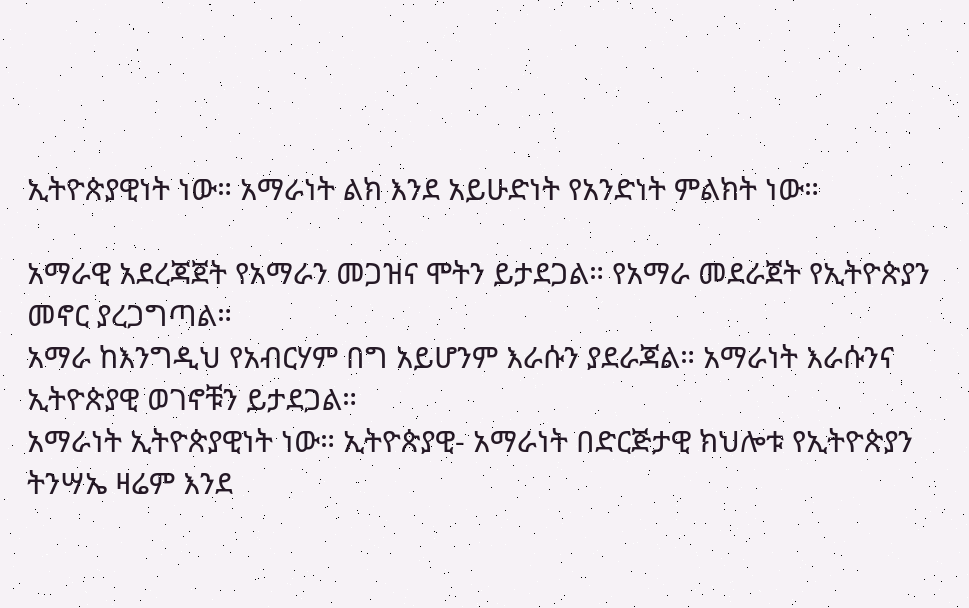ኢትዮጵያዊነት ነው። አማራነት ልክ እንደ አይሁድነት የአንድነት ምልክት ነው።

አማራዊ አደረጃጀት የአማራን መጋዝና ሞትን ይታደጋል። የአማራ መደራጀት የኢትዮጵያን መኖር ያረጋግጣል።
አማራ ከእንግዲህ የአብርሃም በግ አይሆንም እራሱን ያደራጃል። አማራነት እራሱንና ኢትዮጵያዊ ወገኖቹን ይታደጋል።
አማራነት ኢትዮጵያዊነት ነው። ኢትዮጵያዊ- አማራነት በድርጅታዊ ክህሎቱ የኢትዮጵያን ትንሣኤ ዛሬም እንደ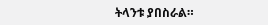ትላንቱ ያበስራል።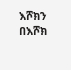እሾክን በእሾክ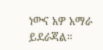ነውና አዎ አማራ ይደራጃል።